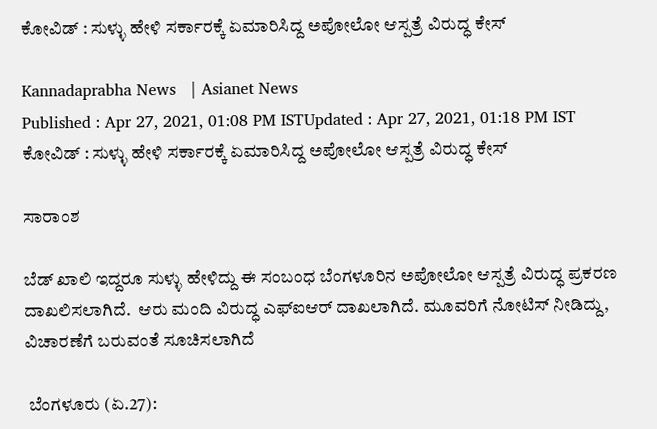ಕೋವಿಡ್ : ಸುಳ್ಳು ಹೇಳಿ ಸರ್ಕಾರಕ್ಕೆ ಏಮಾರಿಸಿದ್ದ ಅಪೋಲೋ ಆಸ್ಪತ್ರೆ ವಿರುದ್ಧ ಕೇಸ್

Kannadaprabha News   | Asianet News
Published : Apr 27, 2021, 01:08 PM ISTUpdated : Apr 27, 2021, 01:18 PM IST
ಕೋವಿಡ್ : ಸುಳ್ಳು ಹೇಳಿ ಸರ್ಕಾರಕ್ಕೆ ಏಮಾರಿಸಿದ್ದ ಅಪೋಲೋ ಆಸ್ಪತ್ರೆ ವಿರುದ್ಧ ಕೇಸ್

ಸಾರಾಂಶ

ಬೆಡ್ ಖಾಲಿ ಇದ್ದರೂ ಸುಳ್ಳು ಹೇಳಿದ್ದು ಈ ಸಂಬಂಧ ಬೆಂಗಳೂರಿನ ಅಪೋಲೋ ಆಸ್ಪತ್ರೆ ವಿರುದ್ಧ ಪ್ರಕರಣ ದಾಖಲಿಸಲಾಗಿದೆ.  ಆರು ಮಂದಿ ವಿರುದ್ಧ ಎಫ್‌ಐಆರ್ ದಾಖಲಾಗಿದೆ. ಮೂವರಿಗೆ ನೋಟಿಸ್ ನೀಡಿದ್ದು, ವಿಚಾರಣೆಗೆ ಬರುವಂತೆ ಸೂಚಿಸಲಾಗಿದೆ

 ಬೆಂಗಳೂರು (ಏ.27):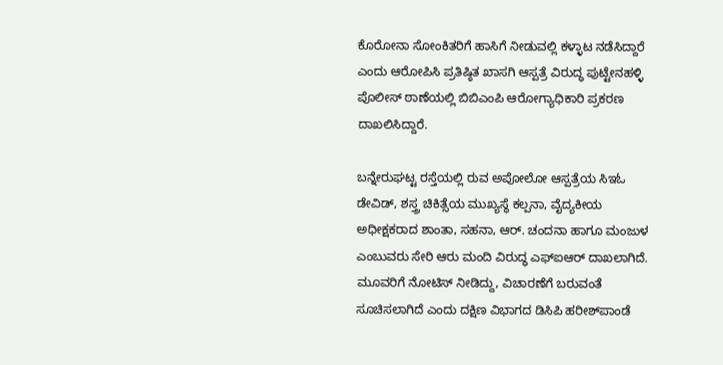ಕೊರೋನಾ ಸೋಂಕಿತರಿಗೆ ಹಾಸಿಗೆ ನೀಡುವಲ್ಲಿ ಕಳ್ಳಾಟ ನಡೆಸಿದ್ದಾರೆ ಎಂದು ಆರೋಪಿಸಿ ಪ್ರತಿಷ್ಠಿತ ಖಾಸಗಿ ಆಸ್ಪತ್ರೆ ವಿರುದ್ಧ ಪುಟ್ಟೇನಹಳ್ಳಿ ಪೊಲೀಸ್ ಠಾಣೆಯಲ್ಲಿ ಬಿಬಿಎಂಪಿ ಆರೋಗ್ಯಾಧಿಕಾರಿ ಪ್ರಕರಣ ದಾಖಲಿಸಿದ್ದಾರೆ.

ಬನ್ನೇರುಘಟ್ಟ ರಸ್ತೆಯಲ್ಲಿ ರುವ ಅಪೋಲೋ ಆಸ್ಪತ್ರೆಯ ಸಿಇಓ ಡೇವಿಡ್, ಶಸ್ತ್ರ ಚಿಕಿತ್ಸೆಯ ಮುಖ್ಯಸ್ಥೆ ಕಲ್ಪನಾ, ವೈದ್ಯಕೀಯ ಅಧೀಕ್ಷಕರಾದ ಶಾಂತಾ, ಸಹನಾ, ಆರ್. ಚಂದನಾ ಹಾಗೂ ಮಂಜುಳ ಎಂಬುವರು ಸೇರಿ ಆರು ಮಂದಿ ವಿರುದ್ಧ ಎಫ್‌ಐಆರ್ ದಾಖಲಾಗಿದೆ. ಮೂವರಿಗೆ ನೋಟಿಸ್ ನೀಡಿದ್ದು, ವಿಚಾರಣೆಗೆ ಬರುವಂತೆ ಸೂಚಿಸಲಾಗಿದೆ ಎಂದು ದಕ್ಷಿಣ ವಿಭಾಗದ ಡಿಸಿಪಿ ಹರೀಶ್‌ಪಾಂಡೆ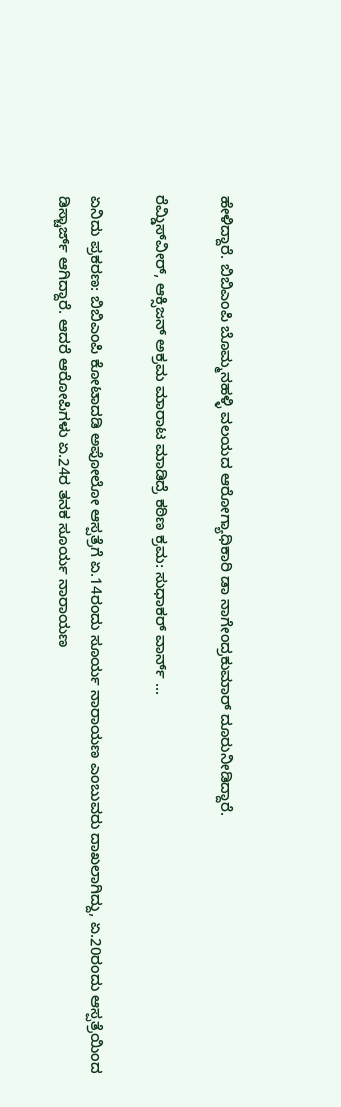ಹೇಳಿದ್ದಾರೆ. ಬಿಬಿಎಂಪಿ ಬೊಮ್ಮನಹಳ್ಳಿ ವಲಯದ ಆರೋಗ್ಯಾಧಿಕಾರಿ ಡಾ ನಾಗೇಂದ್ರಕುಮಾರ್ ದೂರುನೀಡಿದ್ದಾರೆ.

ರೆಮ್ಡಿಸ್‌ವೀರ್‌, ಆಕ್ಸಿಜನ್ ಅಕ್ರಮ ಮಾರಾಟ ಮಾಡಿದ್ರೆ ಕಠಿಣ ಕ್ರಮ: ಸುಧಾಕರ್ ವಾರ್ನ್ ...

ಏನಿದು ಪ್ರಕರಣ: ಬಿಬಿಎಂಪಿ ಕೋಟಾದಡಿ ಅಪೋಲೋ ಆಸ್ಪತ್ರೆಗೆ ಏ.14ರಂದು ಸೂರ್ಯ ನಾರಾಯಣ ಎಂಬುವರು ದಾಖಲಾಗಿದ್ದು, ಏ.20ರಂದು ಆಸ್ಪತ್ರೆಯಿಂದ ಡಿಸ್ಚಾರ್ಜ್ ಆಗಿದ್ದಾರೆ. ಆದರೆ ಆರೋಪಿಗಳು ಏ.24ರ ತನಕ ಸೂರ್ಯ ನಾರಾಯಣ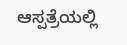ಆಸ್ಪತ್ರೆಯಲ್ಲಿ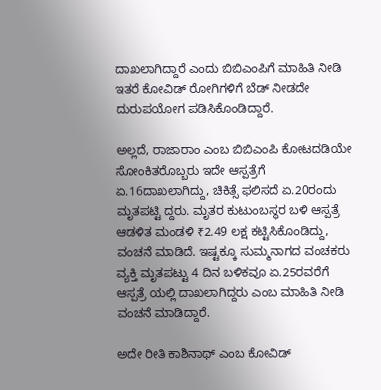ದಾಖಲಾಗಿದ್ದಾರೆ ಎಂದು ಬಿಬಿಎಂಪಿಗೆ ಮಾಹಿತಿ ನೀಡಿ ಇತರೆ ಕೋವಿಡ್ ರೋಗಿಗಳಿಗೆ ಬೆಡ್ ನೀಡದೇ ದುರುಪಯೋಗ ಪಡಿಸಿಕೊಂಡಿದ್ದಾರೆ.

ಅಲ್ಲದೆ, ರಾಜಾರಾಂ ಎಂಬ ಬಿಬಿಎಂಪಿ ಕೋಟದಡಿಯೇ ಸೋಂಕಿತರೊಬ್ಬರು ಇದೇ ಆಸ್ಪತ್ರೆಗೆ ಏ.16ದಾಖಲಾಗಿದ್ದು, ಚಿಕಿತ್ಸೆ ಫಲಿಸದೆ ಏ.20ರಂದು ಮೃತಪಟ್ಟಿ ದ್ದರು. ಮೃತರ ಕುಟುಂಬಸ್ಥರ ಬಳಿ ಆಸ್ಪತ್ರೆ ಆಡಳಿತ ಮಂಡಳಿ ₹2.49 ಲಕ್ಷ ಕಟ್ಟಿಸಿಕೊಂಡಿದ್ದು, ವಂಚನೆ ಮಾಡಿದೆ. ಇಷ್ಟಕ್ಕೂ ಸುಮ್ಮನಾಗದ ವಂಚಕರು ವ್ಯಕ್ತಿ ಮೃತಪಟ್ಟು 4 ದಿನ ಬಳಿಕವೂ ಏ.25ರವರೆಗೆ ಆಸ್ಪತ್ರೆ ಯಲ್ಲಿ ದಾಖಲಾಗಿದ್ದರು ಎಂಬ ಮಾಹಿತಿ ನೀಡಿ ವಂಚನೆ ಮಾಡಿದ್ದಾರೆ.

ಅದೇ ರೀತಿ ಕಾಶಿನಾಥ್ ಎಂಬ ಕೋವಿಡ್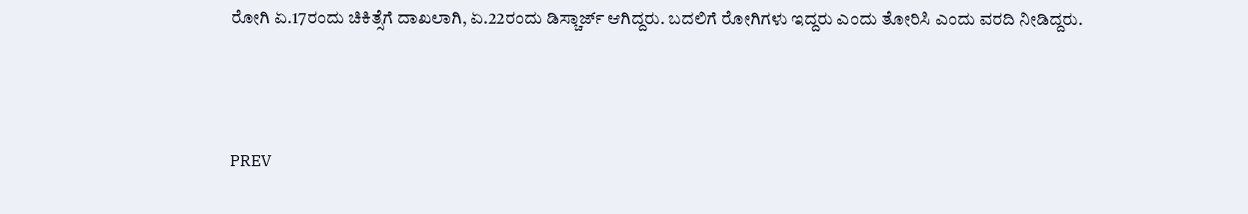ರೋಗಿ ಏ.17ರಂದು ಚಿಕಿತ್ಸೆಗೆ ದಾಖಲಾಗಿ, ಏ.22ರಂದು ಡಿಸ್ಚಾರ್ಜ್ ಆಗಿದ್ದರು. ಬದಲಿಗೆ ರೋಗಿಗಳು ಇದ್ದರು ಎಂದು ತೋರಿಸಿ ಎಂದು ವರದಿ ನೀಡಿದ್ದರು.



PREV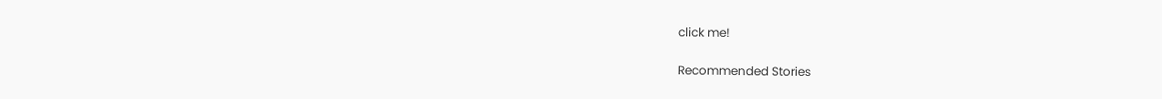click me!

Recommended Stories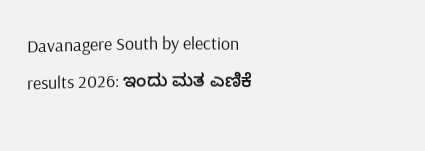Davanagere South by election results 2026: ಇಂದು ಮತ ಎಣಿಕೆ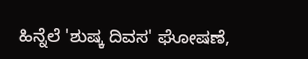ಹಿನ್ನೆಲೆ 'ಶುಷ್ಕ ದಿವಸ' ಘೋಷಣೆ,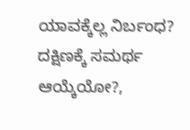ಯಾವಕ್ಕೆಲ್ಲ ನಿರ್ಬಂಧ?
ದಕ್ಷಿಣಕ್ಕೆ ಸಮರ್ಥ ಆಯ್ಕೆಯೋ?,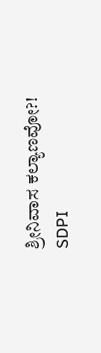ಶ್ರೀನಿವಾಸ ಕಲ್ಯಾಣವೋ?! SDPI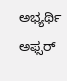ಅಭ್ಯರ್ಥಿ ಅಫ್ಸರ್‌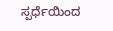ಸ್ಪರ್ಧೆಯಿಂದ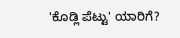'ಕೊಡ್ಲಿ ಪೆಟ್ಟು' ಯಾರಿಗೆ?